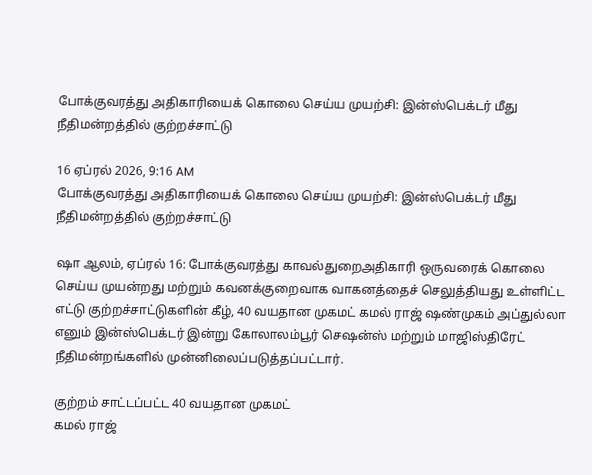போக்குவரத்து அதிகாரியைக் கொலை செய்ய முயற்சி: இன்ஸ்பெக்டர் மீது நீதிமன்றத்தில் குற்றச்சாட்டு

16 ஏப்ரல் 2026, 9:16 AM
போக்குவரத்து அதிகாரியைக் கொலை செய்ய முயற்சி: இன்ஸ்பெக்டர் மீது நீதிமன்றத்தில் குற்றச்சாட்டு

ஷா ஆலம், ஏப்ரல் 16: போக்குவரத்து காவல்துறைஅதிகாரி ஒருவரைக் கொலை செய்ய முயன்றது மற்றும் கவனக்குறைவாக வாகனத்தைச் செலுத்தியது உள்ளிட்ட எட்டு குற்றச்சாட்டுகளின் கீழ், 40 வயதான முகமட் கமல் ராஜ் ஷண்முகம் அப்துல்லா எனும் இன்ஸ்பெக்டர் இன்று கோலாலம்பூர் செஷன்ஸ் மற்றும் மாஜிஸ்திரேட் நீதிமன்றங்களில் முன்னிலைப்படுத்தப்பட்டார்.

குற்றம் சாட்டப்பட்ட 40 வயதான முகமட்
கமல் ராஜ்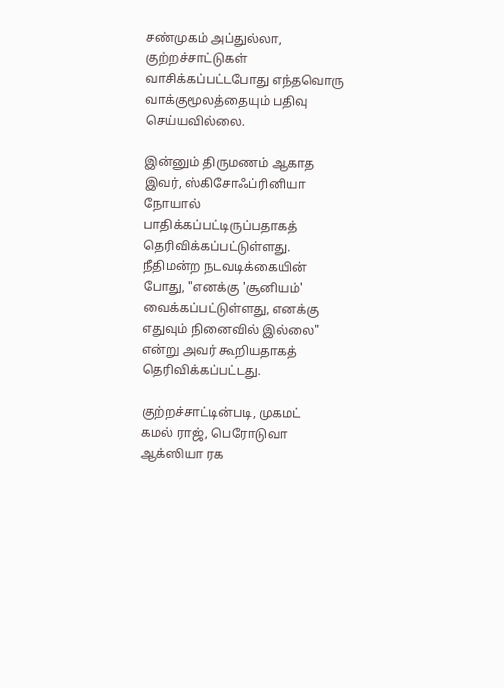சண்முகம் அப்துல்லா, குற்றச்சாட்டுகள் வாசிக்கப்பட்டபோது எந்தவொரு வாக்குமூலத்தையும் பதிவு செய்யவில்லை.

இன்னும் திருமணம் ஆகாத இவர், ஸ்கிசோஃப்ரினியா நோயால் பாதிக்கப்பட்டிருப்பதாகத் தெரிவிக்கப்பட்டுள்ளது.
நீதிமன்ற நடவடிக்கையின் போது, "எனக்கு 'சூனியம்' வைக்கப்பட்டுள்ளது, எனக்கு எதுவும் நினைவில் இல்லை" என்று அவர் கூறியதாகத் தெரிவிக்கப்பட்டது.

குற்றச்சாட்டின்படி, முகமட்
கமல் ராஜ், பெரோடுவா ஆக்ஸியா ரக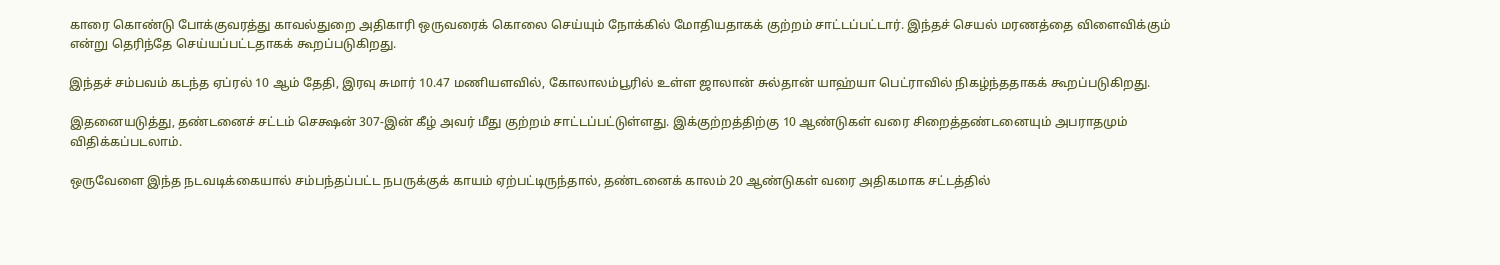காரை கொண்டு போக்குவரத்து காவல்துறை அதிகாரி ஒருவரைக் கொலை செய்யும் நோக்கில் மோதியதாகக் குற்றம் சாட்டப்பட்டார். இந்தச் செயல் மரணத்தை விளைவிக்கும் என்று தெரிந்தே செய்யப்பட்டதாகக் கூறப்படுகிறது.

இந்தச் சம்பவம் கடந்த ஏப்ரல் 10 ஆம் தேதி, இரவு சுமார் 10.47 மணியளவில், கோலாலம்பூரில் உள்ள ஜாலான் சுல்தான் யாஹ்யா பெட்ராவில் நிகழ்ந்ததாகக் கூறப்படுகிறது.

இதனையடுத்து, தண்டனைச் சட்டம் செக்ஷன் 307-இன் கீழ் அவர் மீது குற்றம் சாட்டப்பட்டுள்ளது. இக்குற்றத்திற்கு 10 ஆண்டுகள் வரை சிறைத்தண்டனையும் அபராதமும் விதிக்கப்படலாம்.

ஒருவேளை இந்த நடவடிக்கையால் சம்பந்தப்பட்ட நபருக்குக் காயம் ஏற்பட்டிருந்தால், தண்டனைக் காலம் 20 ஆண்டுகள் வரை அதிகமாக சட்டத்தில்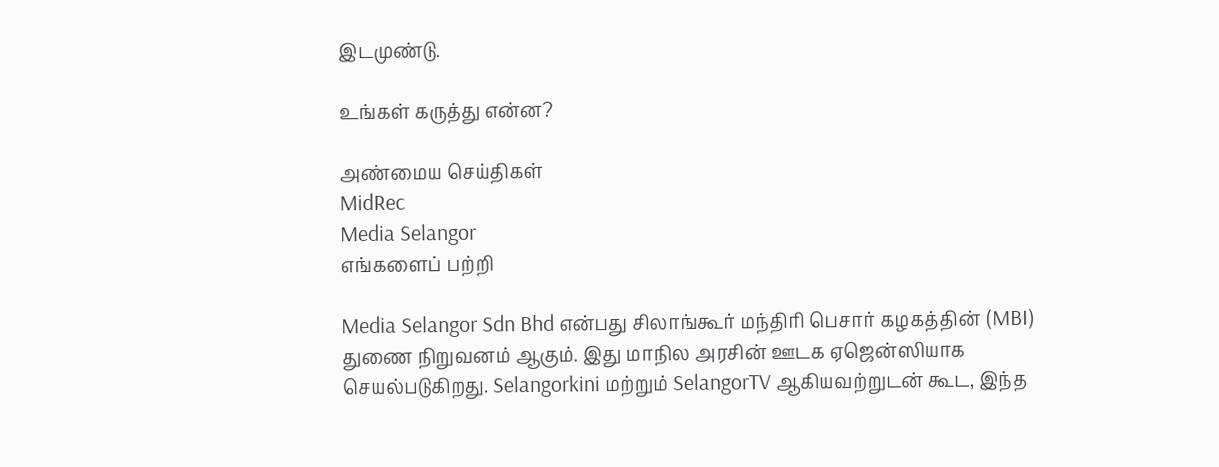இடமுண்டு.

உங்கள் கருத்து என்ன?

அண்மைய செய்திகள்
MidRec
Media Selangor
எங்களைப் பற்றி

Media Selangor Sdn Bhd என்பது சிலாங்கூர் மந்திரி பெசார் கழகத்தின் (MBI) துணை நிறுவனம் ஆகும். இது மாநில அரசின் ஊடக ஏஜென்ஸியாக செயல்படுகிறது. Selangorkini மற்றும் SelangorTV ஆகியவற்றுடன் கூட, இந்த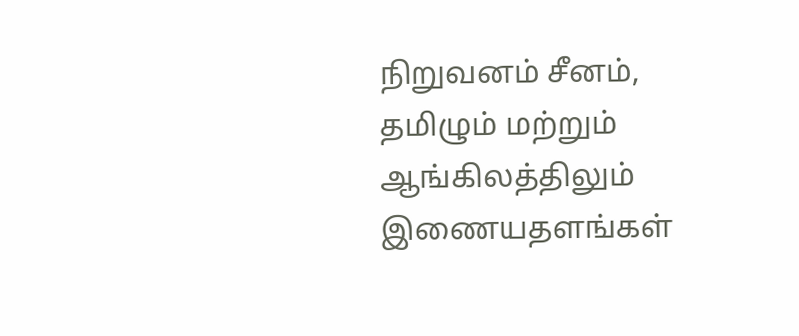நிறுவனம் சீனம், தமிழும் மற்றும் ஆங்கிலத்திலும் இணையதளங்கள்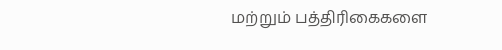மற்றும் பத்திரிகைகளை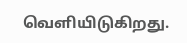வெளியிடுகிறது.